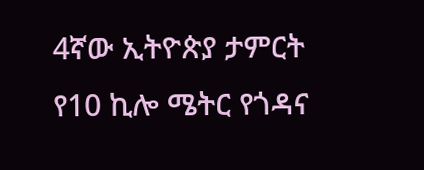4ኛው ኢትዮጵያ ታምርት የ10 ኪሎ ሜትር የጎዳና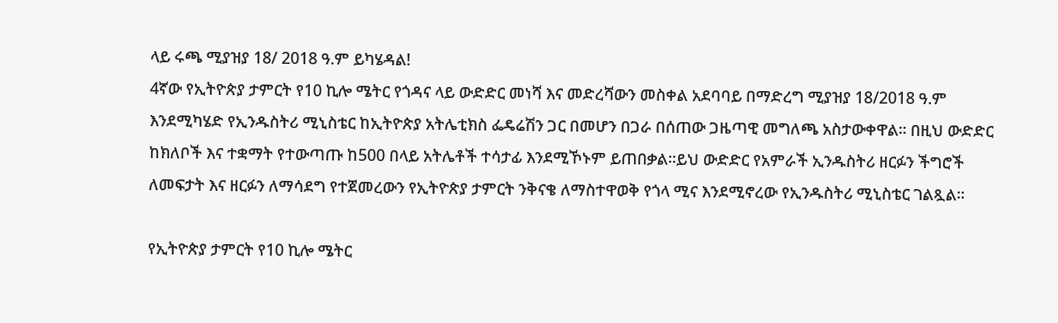ላይ ሩጫ ሚያዝያ 18/ 2018 ዓ.ም ይካሄዳል!
4ኛው የኢትዮጵያ ታምርት የ10 ኪሎ ሜትር የጎዳና ላይ ውድድር መነሻ እና መድረሻውን መስቀል አደባባይ በማድረግ ሚያዝያ 18/2018 ዓ.ም እንደሚካሄድ የኢንዱስትሪ ሚኒስቴር ከኢትዮጵያ አትሌቲክስ ፌዴሬሽን ጋር በመሆን በጋራ በሰጠው ጋዜጣዊ መግለጫ አስታውቀዋል። በዚህ ውድድር ከክለቦች እና ተቋማት የተውጣጡ ከ500 በላይ አትሌቶች ተሳታፊ እንደሚኾኑም ይጠበቃል።ይህ ውድድር የአምራች ኢንዱስትሪ ዘርፉን ችግሮች ለመፍታት እና ዘርፉን ለማሳደግ የተጀመረውን የኢትዮጵያ ታምርት ንቅናቄ ለማስተዋወቅ የጎላ ሚና እንደሚኖረው የኢንዱስትሪ ሚኒስቴር ገልጿል።

የኢትዮጵያ ታምርት የ10 ኪሎ ሜትር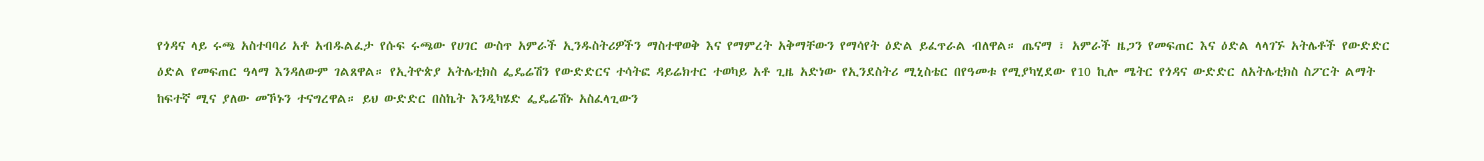የጎዳና ላይ ሩጫ አስተባባሪ አቶ አብዱልፈታ የሱፍ ሩጫው የሀገር ውስጥ አምራች ኢንዱስትሪዎችን ማስተዋወቅ እና የማምረት አቅማቸውን የማሳየት ዕድል ይፈጥራል ብለዋል። ጤናማ ፣ አምራች ዜጋን የመፍጠር እና ዕድል ላላገኙ አትሌቶች የውድድር ዕድል የመፍጠር ዓላማ እንዳለውም ገልጸዋል። የኢትዮጵያ አትሌቲክስ ፌዴሬሽን የውድድርና ተሳትፎ ዳይሬክተር ተወካይ አቶ ጊዜ አድነው የኢንደስትሪ ሚኒስቴር በየዓመቱ የሚያካሂደው የ10 ኪሎ ሜትር የጎዳና ውድድር ለአትሌቲክስ ስፖርት ልማት ከፍተኛ ሚና ያለው መኾኑን ተናግረዋል። ይህ ውድድር በስኬት እንዲካሄድ ፌዴሬሽኑ አስፈላጊውን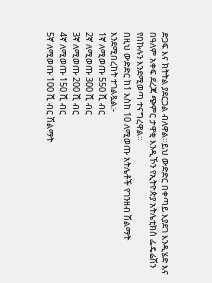ድጋፍ እና ክትትል ያደርጋል ብለዋል።ይህ ውድድር በቀጣይ እያደገ እንዲሄድ እና በዓለም አቀፍ ደረጃ ጭምር ታዋቂ እንዲኾን የኢትዮጵያ አትሌቲክስ ፌዴሬሽን የበኩሉን እንደሚወጣ ተናግረዋል።
በዚህ ውድድር ከ1 እስከ 10 ለሚወጡ አትሌቶች የገንዘብ ሽልማት እንደሚበረከት ተገልጿል:-
1ኛ ለሚወጡ 550 ሺ ብር
2ኛ ለሚወጡ 300 ሺ ብር
3ኛ ለሚወጡ 200 ሺ ብር
4ኛ ለሚወጡ 150 ሺ ብር
5ኛ ለሚወጡ 100 ሺ ብር ሽልማት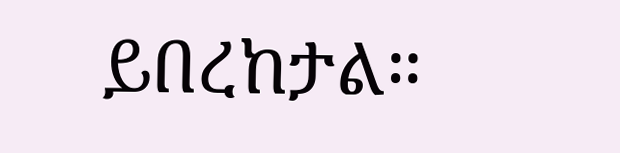ይበረከታል።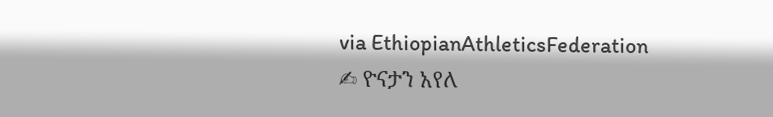via EthiopianAthleticsFederation
✍ ዮናታን አየለ